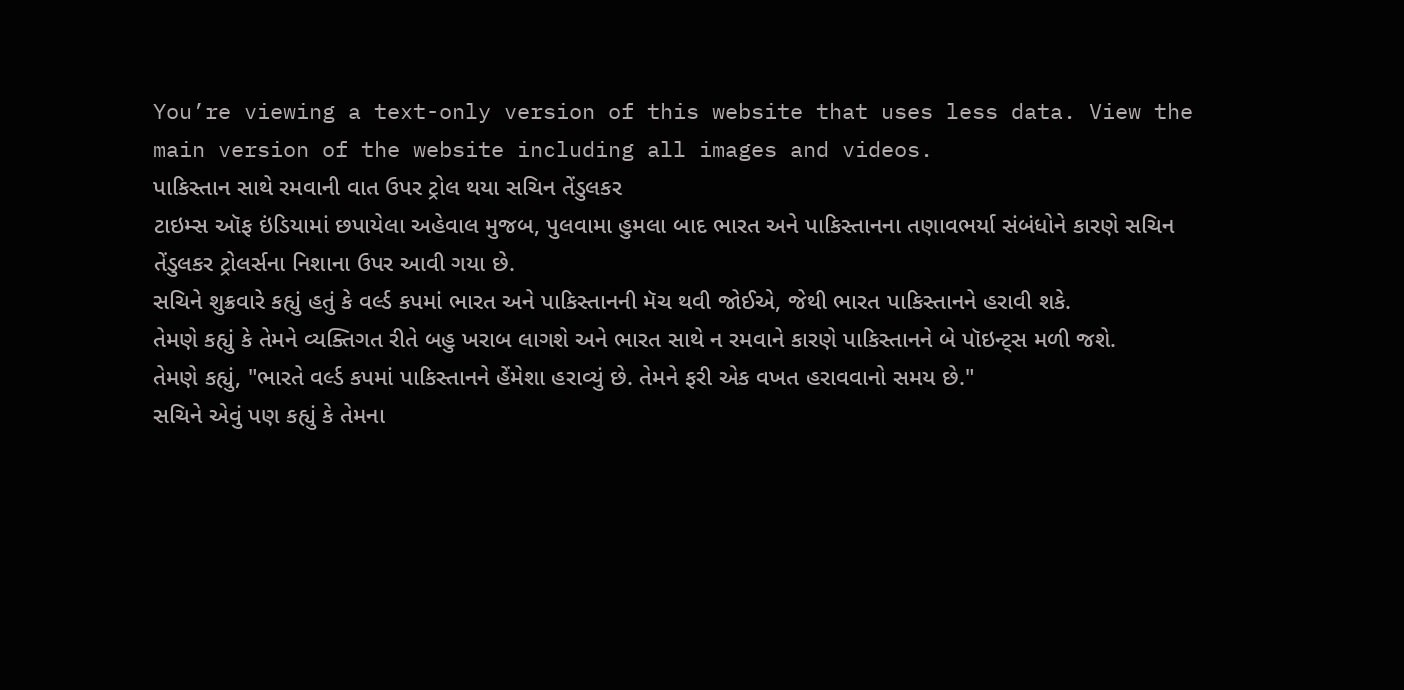You’re viewing a text-only version of this website that uses less data. View the main version of the website including all images and videos.
પાકિસ્તાન સાથે રમવાની વાત ઉપર ટ્રોલ થયા સચિન તેંડુલકર
ટાઇમ્સ ઑફ ઇંડિયામાં છપાયેલા અહેવાલ મુજબ, પુલવામા હુમલા બાદ ભારત અને પાકિસ્તાનના તણાવભર્યા સંબંધોને કારણે સચિન તેંડુલકર ટ્રોલર્સના નિશાના ઉપર આવી ગયા છે.
સચિને શુક્રવારે કહ્યું હતું કે વર્લ્ડ કપમાં ભારત અને પાકિસ્તાનની મૅચ થવી જોઈએ, જેથી ભારત પાકિસ્તાનને હરાવી શકે.
તેમણે કહ્યું કે તેમને વ્યક્તિગત રીતે બહુ ખરાબ લાગશે અને ભારત સાથે ન રમવાને કારણે પાકિસ્તાનને બે પૉઇન્ટ્સ મળી જશે.
તેમણે કહ્યું, "ભારતે વર્લ્ડ કપમાં પાકિસ્તાનને હેંમેશા હરાવ્યું છે. તેમને ફરી એક વખત હરાવવાનો સમય છે."
સચિને એવું પણ કહ્યું કે તેમના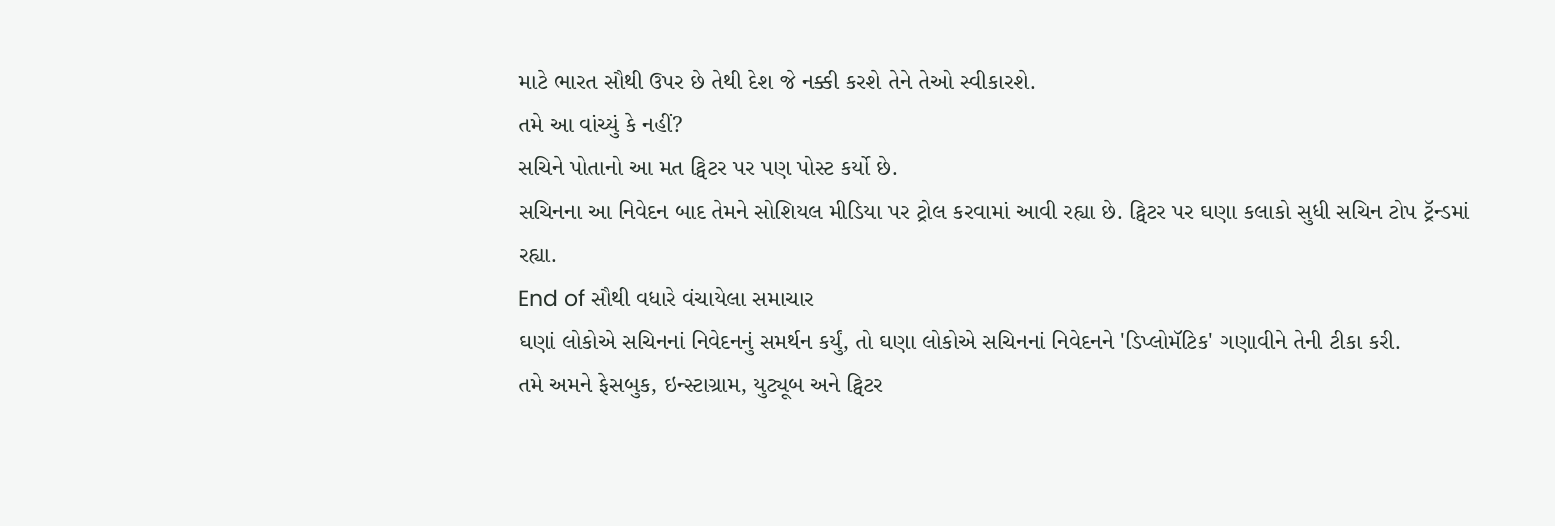માટે ભારત સૌથી ઉપર છે તેથી દેશ જે નક્કી કરશે તેને તેઓ સ્વીકારશે.
તમે આ વાંચ્યું કે નહીં?
સચિને પોતાનો આ મત ટ્વિટર પર પણ પોસ્ટ કર્યો છે.
સચિનના આ નિવેદન બાદ તેમને સોશિયલ મીડિયા પર ટ્રોલ કરવામાં આવી રહ્યા છે. ટ્વિટર પર ઘણા કલાકો સુધી સચિન ટોપ ટ્રૅન્ડમાં રહ્યા.
End of સૌથી વધારે વંચાયેલા સમાચાર
ઘણાં લોકોએ સચિનનાં નિવેદનનું સમર્થન કર્યું, તો ઘણા લોકોએ સચિનનાં નિવેદનને 'ડિપ્લોમૅટિક' ગણાવીને તેની ટીકા કરી.
તમે અમને ફેસબુક, ઇન્સ્ટાગ્રામ, યુટ્યૂબ અને ટ્વિટર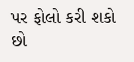પર ફોલો કરી શકો છો